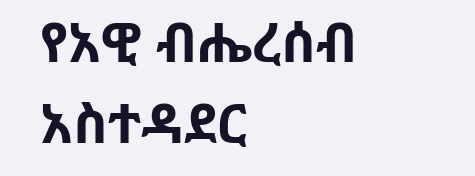የአዊ ብሔረሰብ አስተዳደር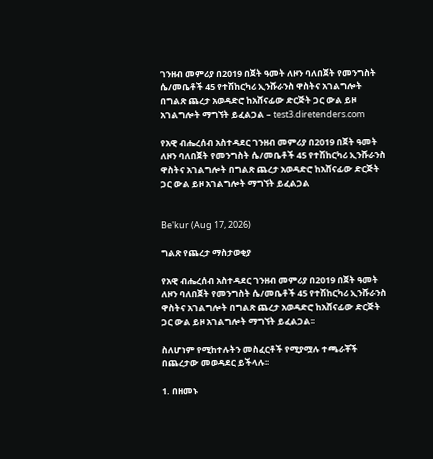ገንዘብ መምሪያ በ2019 በጀት ዓመት ለዞን ባለበጀት የመንግስት ሴ/መቤቶች 45 የተሽከርካሪ ኢንሹራንስ ዋስትና አገልግሎት በግልጽ ጨረታ አወዳድሮ ከአሸናፊው ድርጅት ጋር ውል ይዞ አገልግሎት ማግኘት ይፈልጋል – test3.diretenders.com

የአዊ ብሔረሰብ አስተዳደር ገንዘብ መምሪያ በ2019 በጀት ዓመት ለዞን ባለበጀት የመንግስት ሴ/መቤቶች 45 የተሽከርካሪ ኢንሹራንስ ዋስትና አገልግሎት በግልጽ ጨረታ አወዳድሮ ከአሸናፊው ድርጅት ጋር ውል ይዞ አገልግሎት ማግኘት ይፈልጋል


Be'kur (Aug 17, 2026)

ግልጽ የጨረታ ማስታወቂያ

የአዊ ብሔረሰብ አስተዳደር ገንዘብ መምሪያ በ2019 በጀት ዓመት ለዞን ባለበጀት የመንግስት ሴ/መቤቶች 45 የተሽከርካሪ ኢንሹራንስ ዋስትና አገልግሎት በግልጽ ጨረታ አወዳድሮ ከአሸናፊው ድርጅት ጋር ውል ይዞ አገልግሎት ማግኘት ይፈልጋል፡፡

ስለሆነም የሚከተሉትን መስፈርቶች የሚያሟሉ ተጫራቾች በጨረታው መወዳደር ይችላሉ፡፡

1. በዘመኑ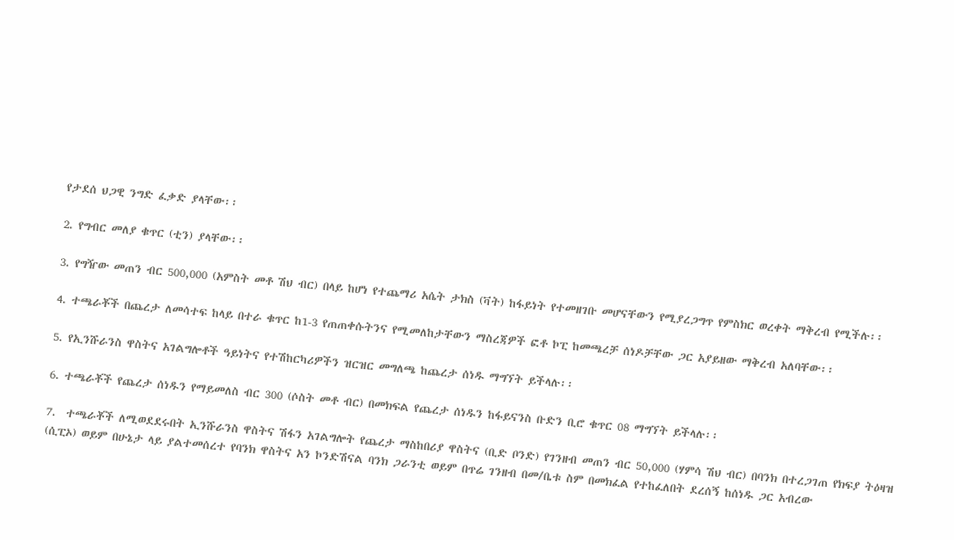የታደሰ ህጋዊ ንግድ ፈቃድ ያላቸው፡፡

2. የግብር መለያ ቁጥር (ቲን) ያላቸው፡፡

3. የግዥው መጠን ብር 500,000 (አምስት መቶ ሽህ ብር) በላይ ከሆነ የተጨማሪ አሴት ታክስ (ቫት) ከፋይነት የተመዘገቡ መሆናቸውን የሚያረጋግጥ የምስክር ወረቀት ማቅረብ የሚችሉ፡፡

4. ተጫራቾች በጨረታ ለመሳተፍ ከላይ በተራ ቁጥር ከ1-3 የጠጠቀሱትንና የሚመለከታቸውን ማስረጃዎች ፎቶ ኮፒ ከመጫረቻ ሰነዶቻቸው ጋር አያይዘው ማቅረብ አለባቸው፡፡

5. የኢንሹራንስ ዋስትና አገልግሎቶች ዓይነትና የተሽከርካሪዎችን ዝርዝር መግለጫ ከጨረታ ሰነዱ ማግኘት ይችላሉ፡፡

6. ተጫራቾች የጨረታ ሰነዱን የማይመለስ ብር 300 (ሶስት መቶ ብር) በመክፍል የጨረታ ሰነዱን ከፋይናንስ ቡድን ቢሮ ቁጥር 08 ማግኘት ይችላሉ፡፡

7.  ተጫራቾች ለሚወደደሩበት ኢንሹራንስ ዋስትና ሽፋን አገልግሎት የጨረታ ማስከበሪያ ዋስትና (ቢድ ቦንድ) የገንዘብ መጠን ብር 50,000 (ሃምሳ ሽህ ብር) በባንክ በተረጋገጠ የክፍያ ትዕዛዝ (ሲፒኦ) ወይም በሁኔታ ላይ ያልተመሰረተ የባንክ ዋስትና አን ኮንድሽናል ባንክ ጋራንቲ ወይም በጥሬ ገንዘብ በመ/ቤቱ ስም በመክፈል የተከፈለበት ደረሰኝ ከሰነዱ ጋር አብረው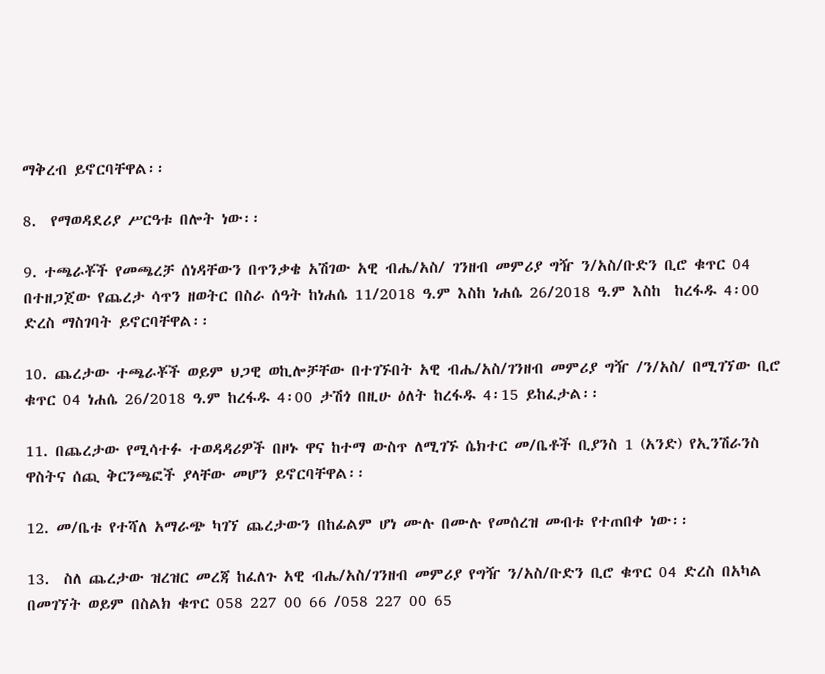ማቅረብ ይኖርባቸዋል፡፡

8.  የማወዳደሪያ ሥርዓቱ በሎት ነው፡፡

9. ተጫራቾች የመጫረቻ ሰነዳቸውን በጥንቃቄ አሽገው አዊ ብሔ/አስ/ ገንዘብ መምሪያ ግዥ ን/አስ/ቡድን ቢሮ ቁጥር 04 በተዘጋጀው የጨረታ ሳጥን ዘወትር በስራ ሰዓት ከነሐሴ 11/2018 ዓ.ም እስከ ነሐሴ 26/2018 ዓ.ም እስከ  ከረፋዱ 4፡00 ድረስ ማስገባት ይኖርባቸዋል፡፡

10. ጨረታው ተጫራቾች ወይም ህጋዊ ወኪሎቻቸው በተገኙበት አዊ ብሔ/አስ/ገንዘብ መምሪያ ግዥ /ን/አስ/ በሚገኘው ቢሮ ቁጥር 04 ነሐሴ 26/2018 ዓ.ም ከረፋዱ 4፡00 ታሽጎ በዚሁ ዕለት ከረፋዱ 4፡15 ይከፈታል፡፡

11. በጨረታው የሚሳተፉ ተወዳዳሪዎች በዞኑ ዋና ከተማ ውስጥ ለሚገኙ ሴክተር መ/ቤቶች ቢያንስ 1 (አንድ) የኢንሽራንስ ዋስትና ሰጪ ቅርንጫፎች ያላቸው መሆን ይኖርባቸዋል፡፡

12. መ/ቤቱ የተሻለ አማራጭ ካገኘ ጨረታውን በከፊልም ሆነ ሙሉ በሙሉ የመሰረዝ መብቱ የተጠበቀ ነው፡፡

13.  ስለ ጨረታው ዝረዝር መረጃ ከፈለጉ አዊ ብሔ/አስ/ገንዘብ መምሪያ የግዥ ን/አስ/ቡድን ቢሮ ቁጥር 04 ድረስ በአካል በመገኘት ወይም በስልክ ቁጥር 058 227 00 66 /058 227 00 65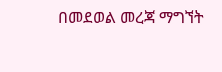በመደወል መረጃ ማግኘት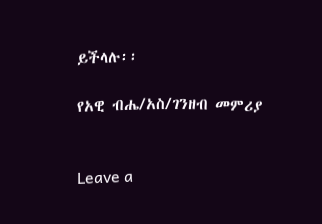ይችላሉ፡፡

የአዊ ብሔ/አስ/ገንዘብ መምሪያ


Leave a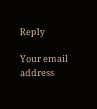Reply

Your email address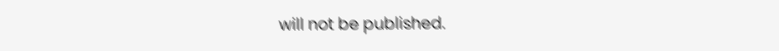will not be published.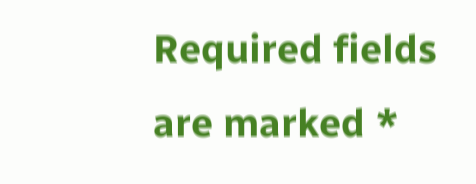Required fields are marked *